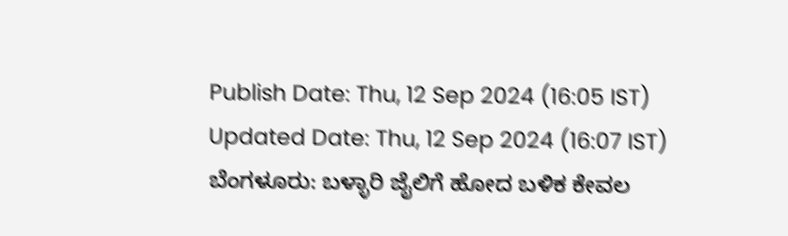Publish Date: Thu, 12 Sep 2024 (16:05 IST)
Updated Date: Thu, 12 Sep 2024 (16:07 IST)
ಬೆಂಗಳೂರು: ಬಳ್ಳಾರಿ ಜೈಲಿಗೆ ಹೋದ ಬಳಿಕ ಕೇವಲ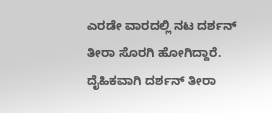ಎರಡೇ ವಾರದಲ್ಲಿ ನಟ ದರ್ಶನ್ ತೀರಾ ಸೊರಗಿ ಹೋಗಿದ್ದಾರೆ. ದೈಹಿಕವಾಗಿ ದರ್ಶನ್ ತೀರಾ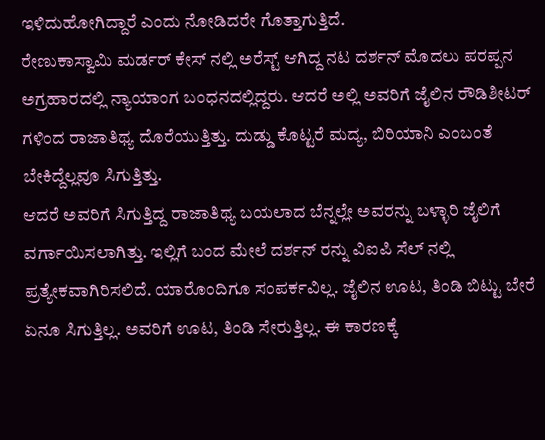ಇಳಿದುಹೋಗಿದ್ದಾರೆ ಎಂದು ನೋಡಿದರೇ ಗೊತ್ತಾಗುತ್ತಿದೆ.
ರೇಣುಕಾಸ್ವಾಮಿ ಮರ್ಡರ್ ಕೇಸ್ ನಲ್ಲಿ ಅರೆಸ್ಟ್ ಆಗಿದ್ದ ನಟ ದರ್ಶನ್ ಮೊದಲು ಪರಪ್ಪನ ಅಗ್ರಹಾರದಲ್ಲಿ ನ್ಯಾಯಾಂಗ ಬಂಧನದಲ್ಲಿದ್ದರು. ಆದರೆ ಅಲ್ಲಿ ಅವರಿಗೆ ಜೈಲಿನ ರೌಡಿಶೀಟರ್ ಗಳಿಂದ ರಾಜಾತಿಥ್ಯ ದೊರೆಯುತ್ತಿತ್ತು. ದುಡ್ಡು ಕೊಟ್ಟರೆ ಮದ್ಯ, ಬಿರಿಯಾನಿ ಎಂಬಂತೆ ಬೇಕಿದ್ದೆಲ್ಲವೂ ಸಿಗುತ್ತಿತ್ತು.
ಆದರೆ ಅವರಿಗೆ ಸಿಗುತ್ತಿದ್ದ ರಾಜಾತಿಥ್ಯ ಬಯಲಾದ ಬೆನ್ನಲ್ಲೇ ಅವರನ್ನು ಬಳ್ಳಾರಿ ಜೈಲಿಗೆ ವರ್ಗಾಯಿಸಲಾಗಿತ್ತು. ಇಲ್ಲಿಗೆ ಬಂದ ಮೇಲೆ ದರ್ಶನ್ ರನ್ನು ವಿಐಪಿ ಸೆಲ್ ನಲ್ಲಿ ಪ್ರತ್ಯೇಕವಾಗಿರಿಸಲಿದೆ. ಯಾರೊಂದಿಗೂ ಸಂಪರ್ಕವಿಲ್ಲ. ಜೈಲಿನ ಊಟ, ತಿಂಡಿ ಬಿಟ್ಟು ಬೇರೆ ಏನೂ ಸಿಗುತ್ತಿಲ್ಲ. ಅವರಿಗೆ ಊಟ, ತಿಂಡಿ ಸೇರುತ್ತಿಲ್ಲ. ಈ ಕಾರಣಕ್ಕೆ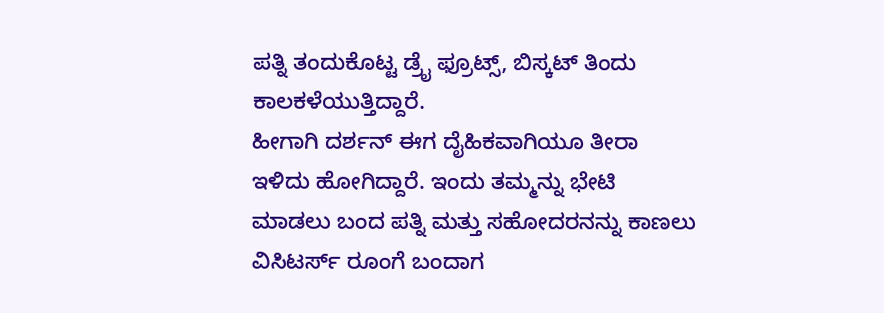ಪತ್ನಿ ತಂದುಕೊಟ್ಟ ಡ್ರೈ ಫ್ರೂಟ್ಸ್, ಬಿಸ್ಕಟ್ ತಿಂದು ಕಾಲಕಳೆಯುತ್ತಿದ್ದಾರೆ.
ಹೀಗಾಗಿ ದರ್ಶನ್ ಈಗ ದೈಹಿಕವಾಗಿಯೂ ತೀರಾ ಇಳಿದು ಹೋಗಿದ್ದಾರೆ. ಇಂದು ತಮ್ಮನ್ನು ಭೇಟಿ ಮಾಡಲು ಬಂದ ಪತ್ನಿ ಮತ್ತು ಸಹೋದರನನ್ನು ಕಾಣಲು ವಿಸಿಟರ್ಸ್ ರೂಂಗೆ ಬಂದಾಗ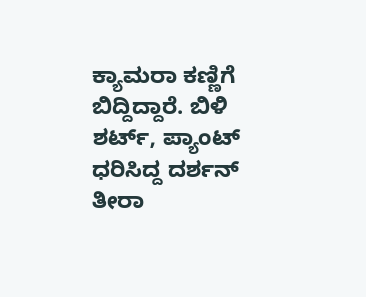ಕ್ಯಾಮರಾ ಕಣ್ಣಿಗೆ ಬಿದ್ದಿದ್ದಾರೆ. ಬಿಳಿ ಶರ್ಟ್, ಪ್ಯಾಂಟ್ ಧರಿಸಿದ್ದ ದರ್ಶನ್ ತೀರಾ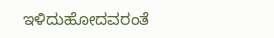ಇಳಿದುಹೋದವರಂತೆ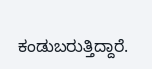ಕಂಡುಬರುತ್ತಿದ್ದಾರೆ.